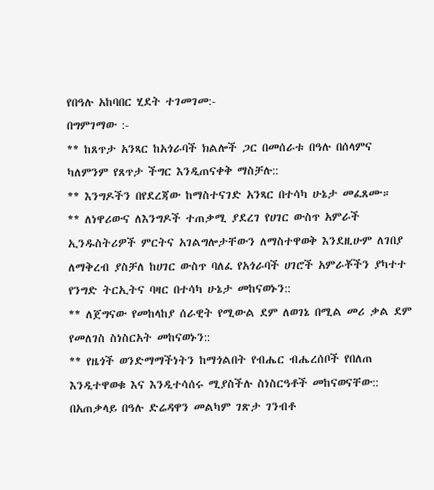የበዓሉ አከባበር ሂደት ተገመገመ:-
በግምገማው :-
** ከጸጥታ አንጻር ከአጎራባች ክልሎች ጋር በመሰራቱ በዓሉ በሰላምና ካለምንም የጸጥታ ችግር እንዲጠናቀቅ ማስቻሉ::
** እንግዶችን በየደረጃው ከማስተናገድ አንጻር በተሳካ ሁኔታ መፈጸሙ።
** ለነዋሪውና ለእንግዶች ተጠቃሚ ያደረገ የሀገር ውስጥ አምራች ኢንዱስትሪዎች ምርትና አገልግሎታቸውን ለማስተዋወቅ እንደዚሁም ለገበያ ለማቅረብ ያስቻለ ከሀገር ውስጥ ባለፈ የአጎራባች ሀገሮች አምራቾችን ያካተተ የንግድ ትርኢትና ባዛር በተሳካ ሁኔታ መከናወኑን::
** ለጀግናው የመከላከያ ሰራዊት የሚውል ደም ለወገኔ በሚል መሪ ቃል ደም የመለገስ ስነስርአት መከናወኑን::
** የዜጎች ወንድማማችነትን ከማጎልበት የብሔር ብሔረሰቦች የበለጠ እንዲተዋወቁ እና እንዲተሳሰሩ ሚያስችሉ ስነስርዓቶች መከናወናቸው::
በአጠቃላይ በዓሉ ድሬዳዋን መልካም ገጽታ ገንብቶ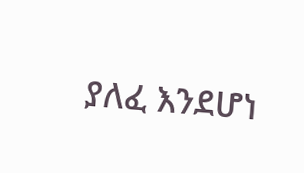ያለፈ እንደሆነ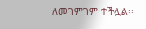ለመገምገም ተችሏል፡፡